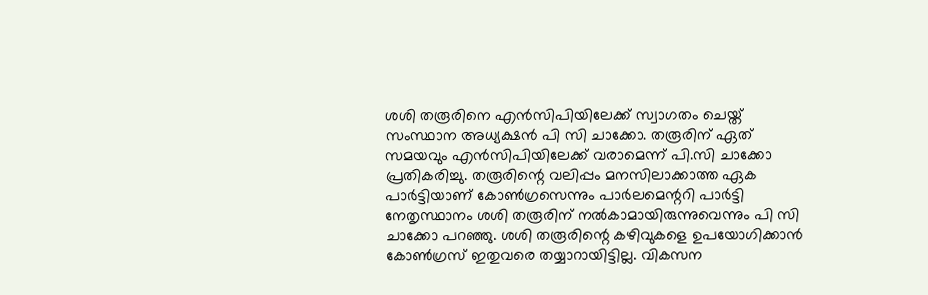ശശി തരൂരിനെ എൻസിപിയിലേക്ക് സ്വാഗതം ചെയ്ത് സംസ്ഥാന അധ്യക്ഷൻ പി സി ചാക്കോ. തരൂരിന് ഏത് സമയവും എൻസിപിയിലേക്ക് വരാമെന്ന് പി.സി ചാക്കോ പ്രതികരിച്ചു. തരൂരിന്റെ വലിപ്പം മനസിലാക്കാത്ത ഏക പാർട്ടിയാണ് കോൺഗ്രസെന്നും പാർലമെന്ററി പാർട്ടി നേതൃസ്ഥാനം ശശി തരൂരിന് നൽകാമായിരുന്നുവെന്നും പി സി ചാക്കോ പറഞ്ഞു. ശശി തരൂരിന്റെ കഴിവുകളെ ഉപയോഗിക്കാൻ കോൺഗ്രസ് ഇതുവരെ തയ്യാറായിട്ടില്ല. വികസന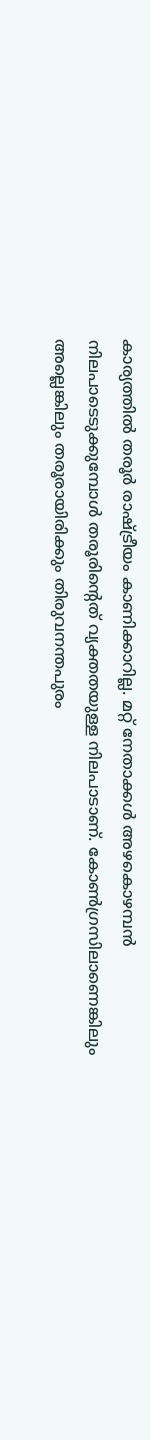കാര്യത്തിൽ തരൂർ രാഷ്ട്രീയം കാണിക്കാറില്ല. മറ്റ് നേതാക്കൾ അഴകൊഴമ്പൻ നിലപാടെടുക്കുമ്പോൾ തരൂരിന്റെത് വ്യക്തതയുള്ള നിലപാടാണ്. കോൺഗ്രസിലാണെങ്കിലും അല്ലെങ്കിലും തരൂരായിരിക്കും തിരുവനന്തപുരം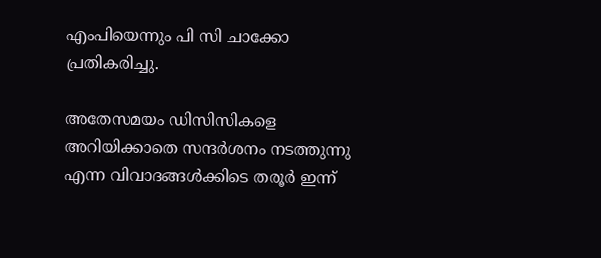എംപിയെന്നും പി സി ചാക്കോ പ്രതികരിച്ചു.

അതേസമയം ഡിസിസികളെ അറിയിക്കാതെ സന്ദർശനം നടത്തുന്നു എന്ന വിവാദങ്ങൾക്കിടെ തരൂർ ഇന്ന്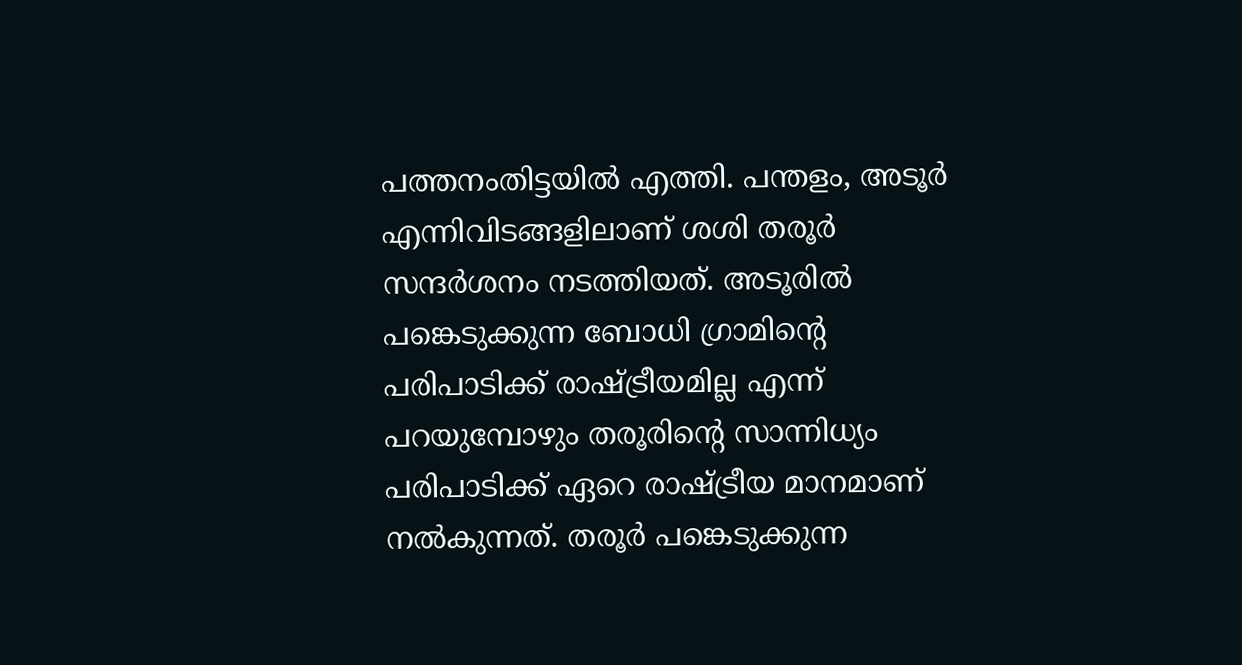പത്തനംതിട്ടയിൽ എത്തി. പന്തളം, അടൂർ എന്നിവിടങ്ങളിലാണ് ശശി തരൂർ സന്ദർശനം നടത്തിയത്. അടൂരിൽ പങ്കെടുക്കുന്ന ബോധി ഗ്രാമിന്റെ പരിപാടിക്ക് രാഷ്ട്രീയമില്ല എന്ന് പറയുമ്പോഴും തരൂരിന്റെ സാന്നിധ്യം പരിപാടിക്ക് ഏറെ രാഷ്ട്രീയ മാനമാണ് നൽകുന്നത്. തരൂർ പങ്കെടുക്കുന്ന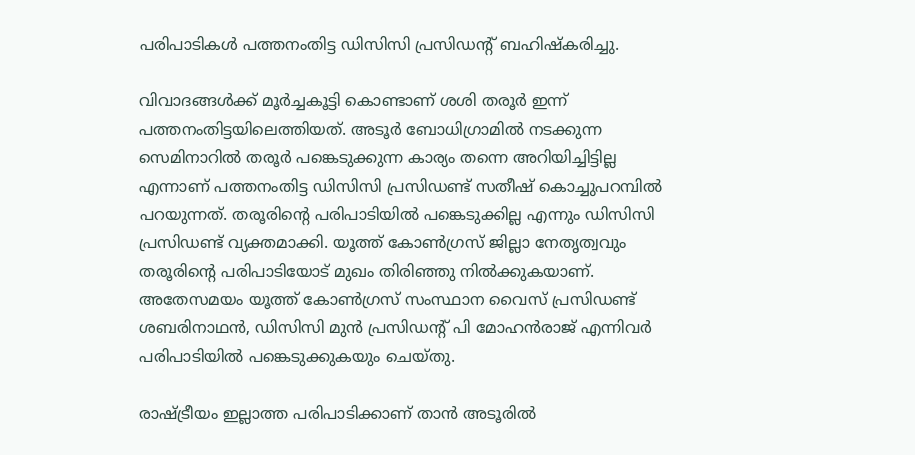പരിപാടികൾ പത്തനംതിട്ട ഡിസിസി പ്രസിഡന്റ് ബഹിഷ്‌കരിച്ചു.

വിവാദങ്ങൾക്ക് മൂർച്ചകൂട്ടി കൊണ്ടാണ് ശശി തരൂർ ഇന്ന് പത്തനംതിട്ടയിലെത്തിയത്. അടൂർ ബോധിഗ്രാമിൽ നടക്കുന്ന സെമിനാറിൽ തരൂർ പങ്കെടുക്കുന്ന കാര്യം തന്നെ അറിയിച്ചിട്ടില്ല എന്നാണ് പത്തനംതിട്ട ഡിസിസി പ്രസിഡണ്ട് സതീഷ് കൊച്ചുപറമ്പിൽ പറയുന്നത്. തരൂരിന്റെ പരിപാടിയിൽ പങ്കെടുക്കില്ല എന്നും ഡിസിസി പ്രസിഡണ്ട് വ്യക്തമാക്കി. യൂത്ത് കോൺഗ്രസ് ജില്ലാ നേതൃത്വവും തരൂരിന്റെ പരിപാടിയോട് മുഖം തിരിഞ്ഞു നിൽക്കുകയാണ്. അതേസമയം യൂത്ത് കോൺഗ്രസ് സംസ്ഥാന വൈസ് പ്രസിഡണ്ട് ശബരിനാഥൻ, ഡിസിസി മുൻ പ്രസിഡന്റ് പി മോഹൻരാജ് എന്നിവർ പരിപാടിയിൽ പങ്കെടുക്കുകയും ചെയ്തു.

രാഷ്ട്രീയം ഇല്ലാത്ത പരിപാടിക്കാണ് താൻ അടൂരിൽ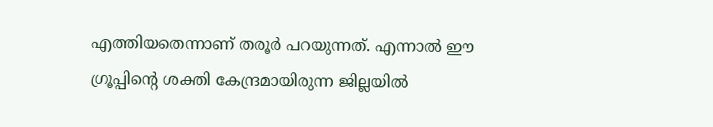എത്തിയതെന്നാണ് തരൂർ പറയുന്നത്. എന്നാൽ ഈ ഗ്രൂപ്പിന്റെ ശക്തി കേന്ദ്രമായിരുന്ന ജില്ലയിൽ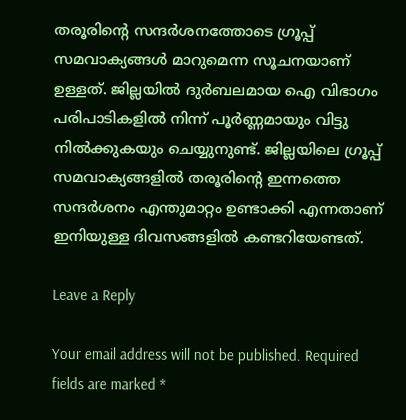തരൂരിന്റെ സന്ദർശനത്തോടെ ഗ്രൂപ്പ് സമവാക്യങ്ങൾ മാറുമെന്ന സൂചനയാണ് ഉള്ളത്. ജില്ലയിൽ ദുർബലമായ ഐ വിഭാഗം പരിപാടികളിൽ നിന്ന് പൂർണ്ണമായും വിട്ടു നിൽക്കുകയും ചെയ്യുനുണ്ട്. ജില്ലയിലെ ഗ്രൂപ്പ് സമവാക്യങ്ങളിൽ തരൂരിന്റെ ഇന്നത്തെ സന്ദർശനം എന്തുമാറ്റം ഉണ്ടാക്കി എന്നതാണ് ഇനിയുള്ള ദിവസങ്ങളിൽ കണ്ടറിയേണ്ടത്.

Leave a Reply

Your email address will not be published. Required fields are marked *